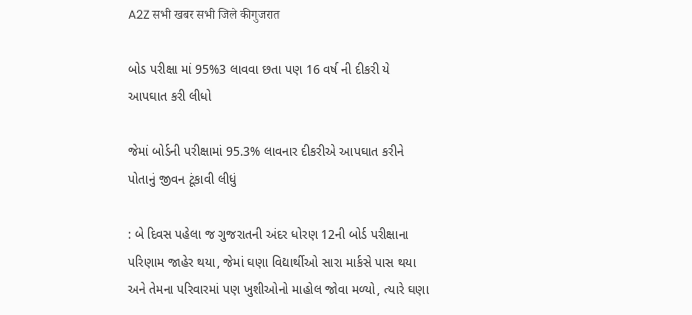A2Z सभी खबर सभी जिले कीगुजरात

બોડ પરીક્ષા માં 95%3 લાવવા છતા પણ 16 વર્ષ ની દીકરી યે આપઘાત કરી લીધો

જેમાં બોર્ડની પરીક્ષામાં 95.3% લાવનાર દીકરીએ આપઘાત કરીને પોતાનું જીવન ટૂંકાવી લીધું

: બે દિવસ પહેલા જ ગુજરાતની અંદર ધોરણ 12ની બોર્ડ પરીક્ષાના પરિણામ જાહેર થયા, જેમાં ઘણા વિદ્યાર્થીઓ સારા માર્કસે પાસ થયા અને તેમના પરિવારમાં પણ ખુશીઓનો માહોલ જોવા મળ્યો, ત્યારે ઘણા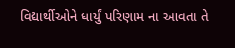વિદ્યાર્થીઓને ધાર્યું પરિણામ ના આવતા તે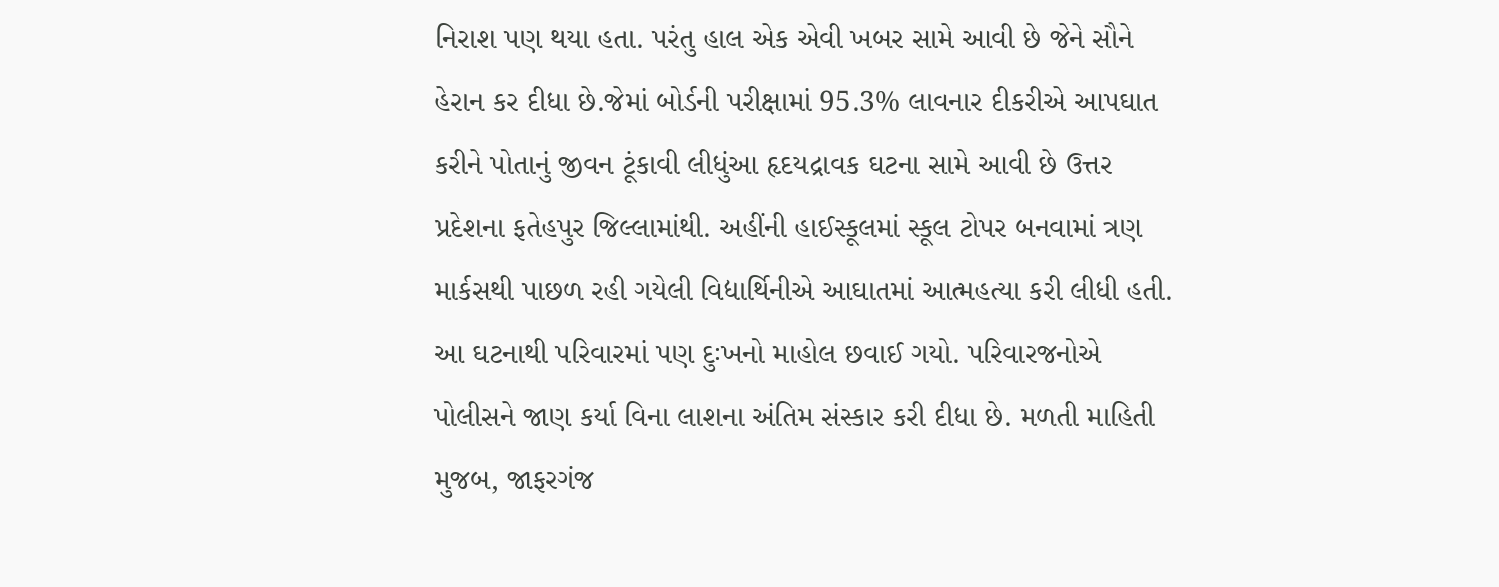નિરાશ પણ થયા હતા. પરંતુ હાલ એક એવી ખબર સામે આવી છે જેને સૌને હેરાન કર દીધા છે.જેમાં બોર્ડની પરીક્ષામાં 95.3% લાવનાર દીકરીએ આપઘાત કરીને પોતાનું જીવન ટૂંકાવી લીધુંઆ હૃદયદ્રાવક ઘટના સામે આવી છે ઉત્તર પ્રદેશના ફતેહપુર જિલ્લામાંથી. અહીંની હાઈસ્કૂલમાં સ્કૂલ ટોપર બનવામાં ત્રણ માર્કસથી પાછળ રહી ગયેલી વિદ્યાર્થિનીએ આઘાતમાં આત્મહત્યા કરી લીધી હતી. આ ઘટનાથી પરિવારમાં પણ દુઃખનો માહોલ છવાઈ ગયો. પરિવારજનોએ પોલીસને જાણ કર્યા વિના લાશના અંતિમ સંસ્કાર કરી દીધા છે. મળતી માહિતી મુજબ, જાફરગંજ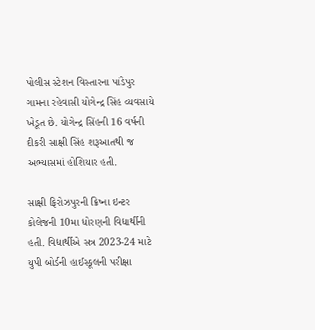પોલીસ સ્ટેશન વિસ્તારના પાંડેપુર ગામના રહેવાસી યોગેન્દ્ર સિંહ વ્યવસાયે ખેડૂત છે. યોગેન્દ્ર સિંહની 16 વર્ષની દીકરી સાક્ષી સિંહ શરૂઆતથી જ અભ્યાસમાં હોશિયાર હતી.

સાક્ષી ફિરોઝપુરની ક્રિષ્ના ઇન્ટર કોલેજની 10મા ધોરણની વિદ્યાર્થીની હતી. વિદ્યાર્થીએ સત્ર 2023-24 માટે યુપી બોર્ડની હાઈસ્કૂલની પરીક્ષા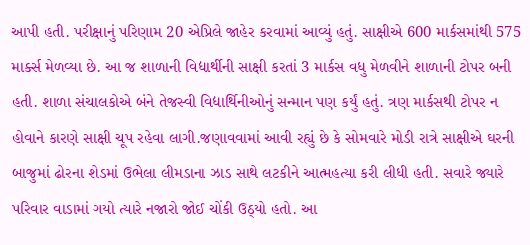આપી હતી. પરીક્ષાનું પરિણામ 20 એપ્રિલે જાહેર કરવામાં આવ્યું હતું. સાક્ષીએ 600 માર્કસમાંથી 575 માર્ક્સ મેળવ્યા છે. આ જ શાળાની વિદ્યાર્થીની સાક્ષી કરતાં 3 માર્કસ વધુ મેળવીને શાળાની ટોપર બની હતી. શાળા સંચાલકોએ બંને તેજસ્વી વિદ્યાર્થિનીઓનું સન્માન પણ કર્યું હતું. ત્રણ માર્કસથી ટોપર ન હોવાને કારણે સાક્ષી ચૂપ રહેવા લાગી.જણાવવામાં આવી રહ્યું છે કે સોમવારે મોડી રાત્રે સાક્ષીએ ઘરની બાજુમાં ઢોરના શેડમાં ઉભેલા લીમડાના ઝાડ સાથે લટકીને આત્મહત્યા કરી લીધી હતી. સવારે જ્યારે પરિવાર વાડામાં ગયો ત્યારે નજારો જોઈ ચોંકી ઉઠ્યો હતો. આ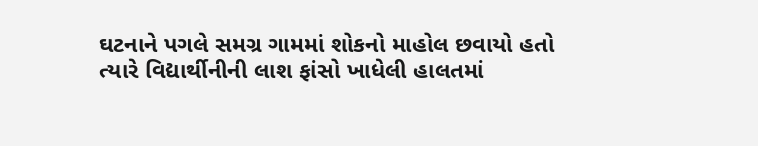ઘટનાને પગલે સમગ્ર ગામમાં શોકનો માહોલ છવાયો હતો ત્યારે વિદ્યાર્થીનીની લાશ ફાંસો ખાધેલી હાલતમાં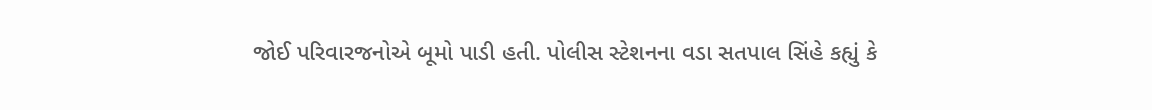જોઈ પરિવારજનોએ બૂમો પાડી હતી. પોલીસ સ્ટેશનના વડા સતપાલ સિંહે કહ્યું કે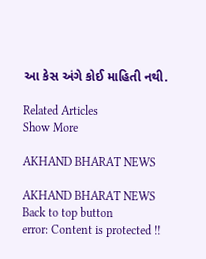આ કેસ અંગે કોઈ માહિતી નથી.

Related Articles
Show More

AKHAND BHARAT NEWS

AKHAND BHARAT NEWS
Back to top button
error: Content is protected !!